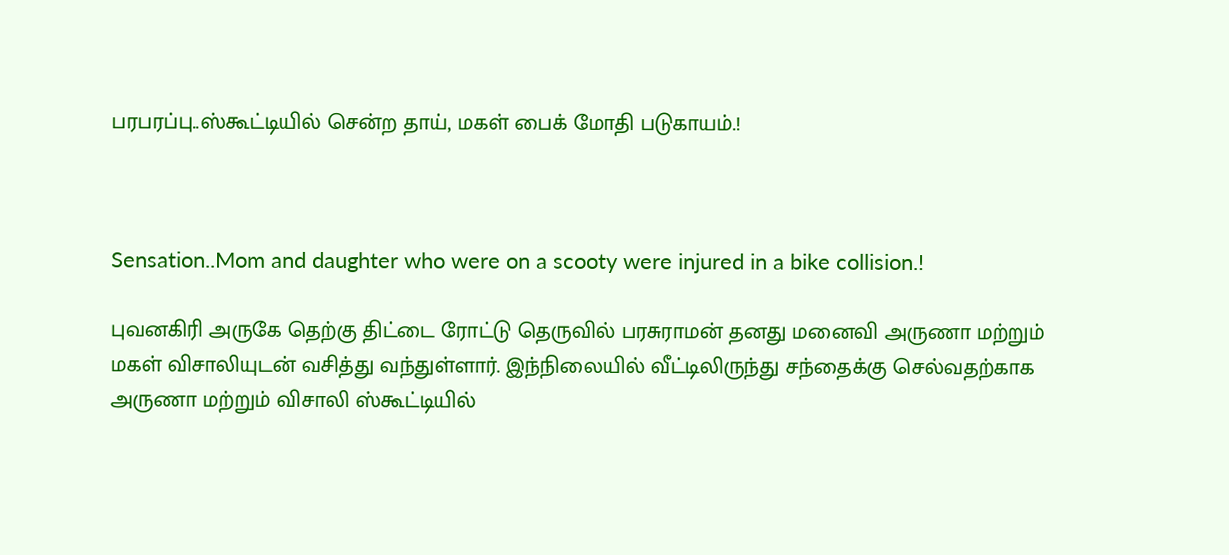பரபரப்பு..ஸ்கூட்டியில் சென்ற தாய், மகள் பைக் மோதி படுகாயம்.!



Sensation..Mom and daughter who were on a scooty were injured in a bike collision.!

புவனகிரி அருகே தெற்கு திட்டை ரோட்டு தெருவில் பரசுராமன் தனது மனைவி அருணா மற்றும் மகள் விசாலியுடன் வசித்து வந்துள்ளார். இந்நிலையில் வீட்டிலிருந்து சந்தைக்கு செல்வதற்காக அருணா மற்றும் விசாலி ஸ்கூட்டியில்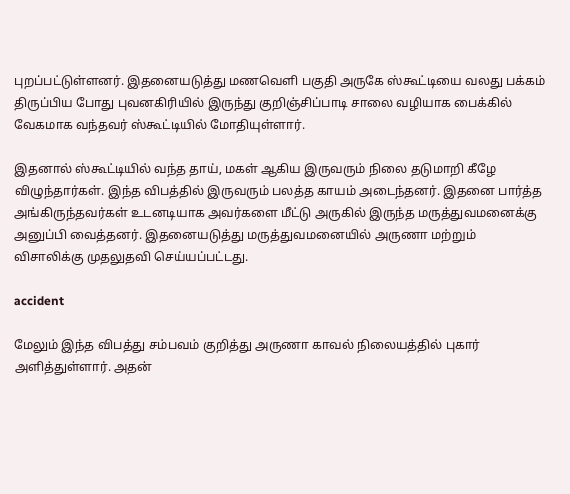புறப்பட்டுள்ளனர். இதனையடுத்து மணவெளி பகுதி அருகே ஸ்கூட்டியை வலது பக்கம் திருப்பிய போது புவனகிரியில் இருந்து குறிஞ்சிப்பாடி சாலை வழியாக பைக்கில் வேகமாக வந்தவர் ஸ்கூட்டியில் மோதியுள்ளார்.

இதனால் ஸ்கூட்டியில் வந்த தாய், மகள் ஆகிய இருவரும் நிலை தடுமாறி கீழே விழுந்தார்கள். இந்த விபத்தில் இருவரும் பலத்த காயம் அடைந்தனர். இதனை பார்த்த அங்கிருந்தவர்கள் உடனடியாக அவர்களை மீட்டு அருகில் இருந்த மருத்துவமனைக்கு அனுப்பி வைத்தனர். இதனையடுத்து மருத்துவமனையில் அருணா மற்றும் விசாலிக்கு முதலுதவி செய்யப்பட்டது.

accident

மேலும் இந்த விபத்து சம்பவம் குறித்து அருணா காவல் நிலையத்தில் புகார் அளித்துள்ளார். அதன்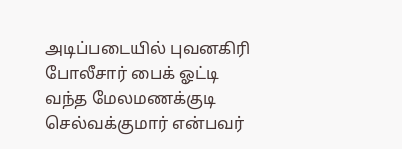அடிப்படையில் புவனகிரி போலீசார் பைக் ஓட்டி வந்த மேலமணக்குடி செல்வக்குமார் என்பவர்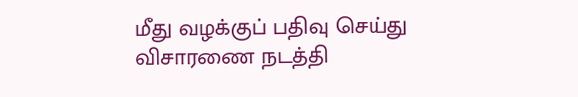மீது வழக்குப் பதிவு செய்து விசாரணை நடத்தி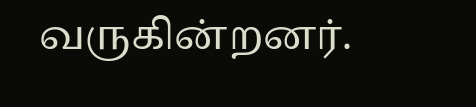வருகின்றனர்.